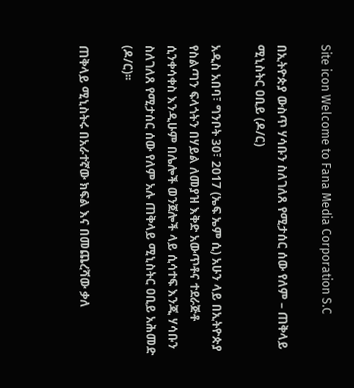Site icon Welcome to Fana Media Corporation S.C

በኢትዮጵያ ውስጥ ሃሳቡን ስለገለጸ የሚታሰር ሰው የለም – ጠቅላይ ሚኒስትር ዐቢይ (ዶ/ር)

አዲስ አበባ፣ ግንቦት 30፣ 2017 (ኤፍ ኤም ሲ) አሁን ላይ በኢትዮጵያ የስልጣን ፍላጎትን በሃይል ለመያዝ እቅድ አውጥቶና ተደራጅቶ ሲንቀሳቀስ እንዲሁም በሌሎች ወንጀሎች ላይ ሲሳተፍ እንጂ ሃሳቡን ስለገለጸ የሚታሰር ሰው የለም አሉ ጠቅላይ ሚኒስትር ዐቢይ አሕመድ (ዶ/ር)፡፡

ጠቅላይ ሚኒስትሩ በአራተኛው ክፍል እና በመጨረሻው ቃለ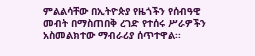ምልልሳቸው በኢትዮጵያ የዜጎችን የሰብዓዊ መብት በማስጠበቅ ረገድ የተሰሩ ሥራዎችን አስመልክተው ማብራሪያ ሰጥተዋል፡፡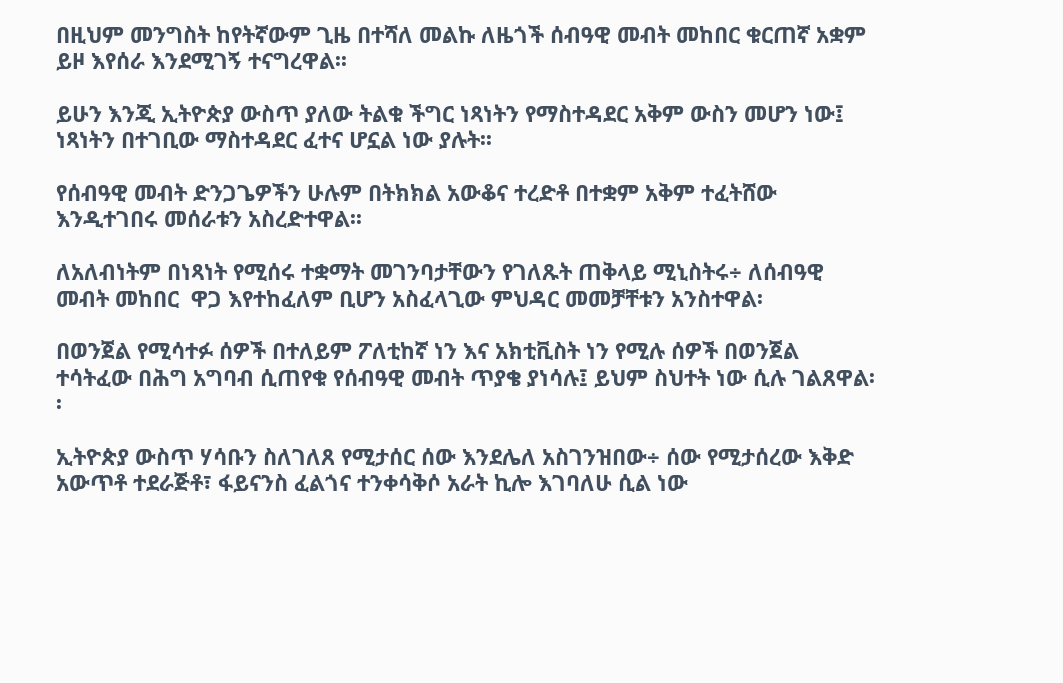በዚህም መንግስት ከየትኛውም ጊዜ በተሻለ መልኩ ለዜጎች ሰብዓዊ መብት መከበር ቁርጠኛ አቋም ይዞ እየሰራ እንደሚገኝ ተናግረዋል፡፡

ይሁን እንጂ ኢትዮጵያ ውስጥ ያለው ትልቁ ችግር ነጻነትን የማስተዳደር አቅም ውስን መሆን ነው፤ ነጻነትን በተገቢው ማስተዳደር ፈተና ሆኗል ነው ያሉት፡፡

የሰብዓዊ መብት ድንጋጌዎችን ሁሉም በትክክል አውቆና ተረድቶ በተቋም አቅም ተፈትሸው እንዲተገበሩ መሰራቱን አስረድተዋል፡፡

ለአለብነትም በነጻነት የሚሰሩ ተቋማት መገንባታቸውን የገለጹት ጠቅላይ ሚኒስትሩ÷ ለሰብዓዊ መብት መከበር  ዋጋ እየተከፈለም ቢሆን አስፈላጊው ምህዳር መመቻቸቱን አንስተዋል፡

በወንጀል የሚሳተፉ ሰዎች በተለይም ፖለቲከኛ ነን እና አክቲቪስት ነን የሚሉ ሰዎች በወንጀል ተሳትፈው በሕግ አግባብ ሲጠየቁ የሰብዓዊ መብት ጥያቄ ያነሳሉ፤ ይህም ስህተት ነው ሲሉ ገልጸዋል፡፡

ኢትዮጵያ ውስጥ ሃሳቡን ስለገለጸ የሚታሰር ሰው እንደሌለ አስገንዝበው÷ ሰው የሚታሰረው እቅድ አውጥቶ ተደራጅቶ፣ ፋይናንስ ፈልጎና ተንቀሳቅሶ አራት ኪሎ እገባለሁ ሲል ነው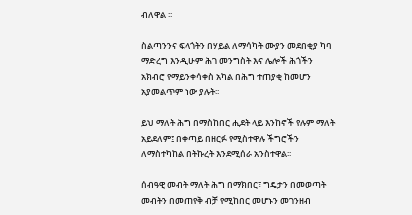ብለዋል ፡፡

ስልጣንንና ፍላጎትን በሃይል ለማሳካት ሙያን መደበቂያ ካባ ማድረግ እንዲሁም ሕገ መንግስት እና ሌሎች ሕጎችን አክብሮ የማይንቀሳቀስ አካል በሕግ ተጠያቂ ከመሆን አያመልጥም ነው ያሉት፡፡

ይህ ማለት ሕግ በማስከበር ሒደት ላይ እንከኖች የሉም ማለት አይደለም፤ በቀጣይ በዘርፉ የሚስተዋሉ ችግሮችን ለማስተካከል በትኩረት እንደሚሰራ አንስተዋል፡፡

ሰብዓዊ መብት ማለት ሕግ በማክበር፣ ግዴታን በመወጣት መብትን በመጠየቅ ብቻ የሚከበር መሆኑን መገንዘብ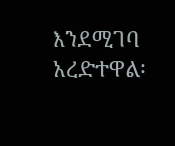እንደሚገባ አረድተዋል፡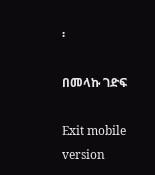፡

በመላኩ ገድፍ

Exit mobile version